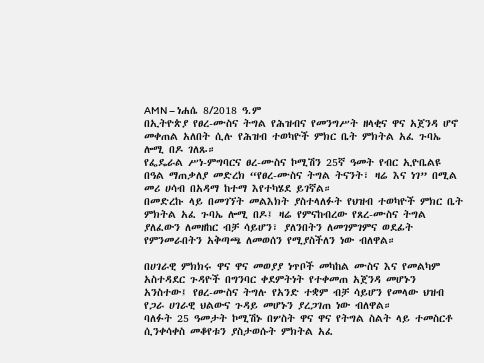AMN – ነሐሴ 8/2018 ዓ.ም
በኢትዮጵያ የፀረ-ሙስና ትግል የሕዝብና የመንግሥት ዘላቂና ዋና አጀንዳ ሆኖ መቀጠል አለበት ሲሉ የሕዝብ ተወካዮች ምክር ቤት ምክትል አፈ ጉባኤ ሎሚ በዶ ገለጹ።
የፌዴራል ሥነ-ምግባርና ፀረ-ሙስና ኮሚሽን 25ኛ ዓመት የብር ኢዮቤልዩ በዓል ማጠቃለያ መድረክ “የፀረ-ሙስና ትግል ትናንት፣ ዛሬ እና ነገ” በሚል መሪ ሀሳብ በአዳማ ከተማ እየተካሄደ ይገኛል።
በመድረኩ ላይ በመገኘት መልእክት ያስተላለፉት የህዝብ ተወካዮች ምክር ቤት ምክትል አፈ ጉባኤ ሎሚ በዶ፤ ዛሬ የምናከብረው የጸረ-ሙስና ትግል ያለፈውን ለመዘከር ብቻ ሳይሆን፣ ያለንበትን ለመገምገምና ወደፊት የምንመራበትን አቅጣጫ ለመወሰን የሚያስችለን ነው ብለዋል።

በሀገራዊ ምክክሩ ዋና ዋና መወያያ ነጥቦች መካከል ሙስና እና የመልካም አስተዳደር ጉዳዮች በግንባር ቀደምትነት የተቀመጠ አጀንዳ መሆኑን አንስተው፤ የፀረ-ሙስና ትግሉ የአንድ ተቋም ብቻ ሳይሆን የመላው ህዝብ የጋራ ሀገራዊ ህልውና ጉዳይ መሆኑን ያረጋገጠ ነው ብለዋል።
ባለፉት 25 ዓመታት ኮሚሽኑ በሦስት ዋና ዋና የትግል ስልት ላይ ተመስርቶ ሲንቀሳቀስ መቆየቱን ያስታወሱት ምክትል አፈ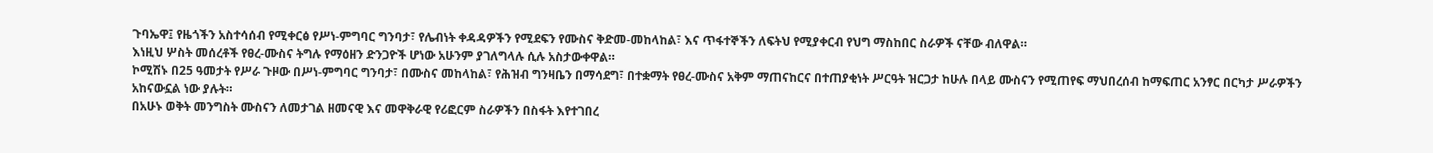ጉባኤዋ፤ የዜጎችን አስተሳሰብ የሚቀርፅ የሥነ-ምግባር ግንባታ፣ የሌብነት ቀዳዳዎችን የሚደፍን የሙስና ቅድመ-መከላከል፣ እና ጥፋተኞችን ለፍትህ የሚያቀርብ የህግ ማስከበር ስራዎች ናቸው ብለዋል።
እነዚህ ሦስት መሰረቶች የፀረ-ሙስና ትግሉ የማዕዘን ድንጋዮች ሆነው አሁንም ያገለግላሉ ሲሉ አስታውቀዋል።
ኮሚሽኑ በ25 ዓመታት የሥራ ጉዞው በሥነ-ምግባር ግንባታ፣ በሙስና መከላከል፣ የሕዝብ ግንዛቤን በማሳደግ፣ በተቋማት የፀረ-ሙስና አቅም ማጠናከርና በተጠያቂነት ሥርዓት ዝርጋታ ከሁሉ በላይ ሙስናን የሚጠየፍ ማህበረሰብ ከማፍጠር አንፃር በርካታ ሥራዎችን አከናውኗል ነው ያሉት።
በአሁኑ ወቅት መንግስት ሙስናን ለመታገል ዘመናዊ እና መዋቅራዊ የሪፎርም ስራዎችን በስፋት እየተገበረ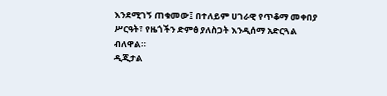እንደሚገኝ ጠቁመው፤ በተለይም ሀገራዊ የጥቆማ መቀበያ ሥርዓት፣ የዜጎችን ድምፅ ያለስጋት እንዲሰማ አድርጓል ብለዋል።
ዲጂታል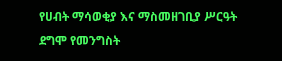የሀብት ማሳወቂያ እና ማስመዘገቢያ ሥርዓት ደግሞ የመንግስት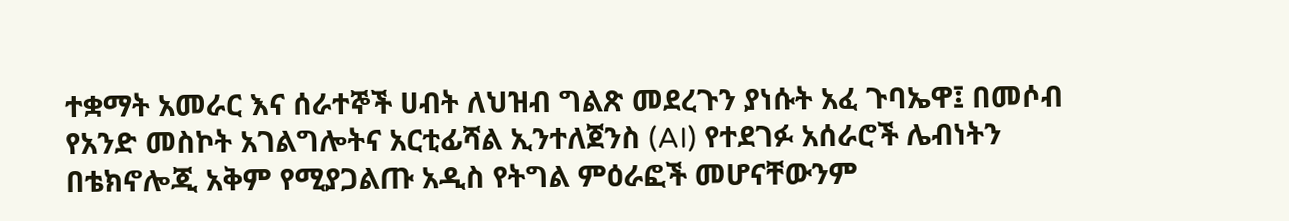ተቋማት አመራር እና ሰራተኞች ሀብት ለህዝብ ግልጽ መደረጉን ያነሱት አፈ ጉባኤዋ፤ በመሶብ የአንድ መስኮት አገልግሎትና አርቲፊሻል ኢንተለጀንስ (AI) የተደገፉ አሰራሮች ሌብነትን በቴክኖሎጂ አቅም የሚያጋልጡ አዲስ የትግል ምዕራፎች መሆናቸውንም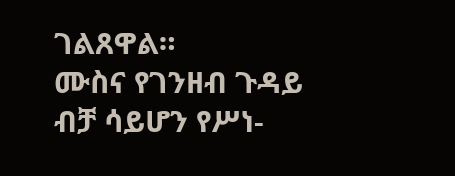ገልጸዋል።
ሙስና የገንዘብ ጉዳይ ብቻ ሳይሆን የሥነ-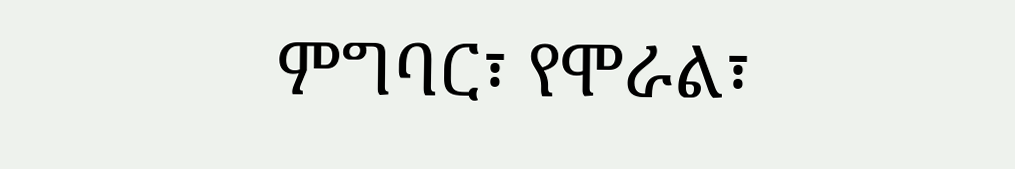ምግባር፣ የሞራል፣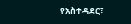የአስተዳደር፣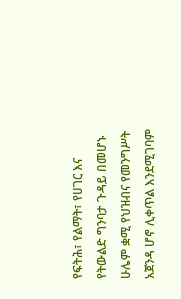የፍትሕ፣ የልማት፣ የሀገር እና የትውልድ ግንባታ ጉዳይ በመሆኑ ሁሌም ቋሚ የህዝብና የመንግሥት አጀንዳ ሆኖ ሊቀጥል እንደሚገባም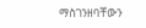ማስገንዘባቸውን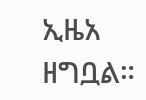ኢዜአ ዘግቧል።